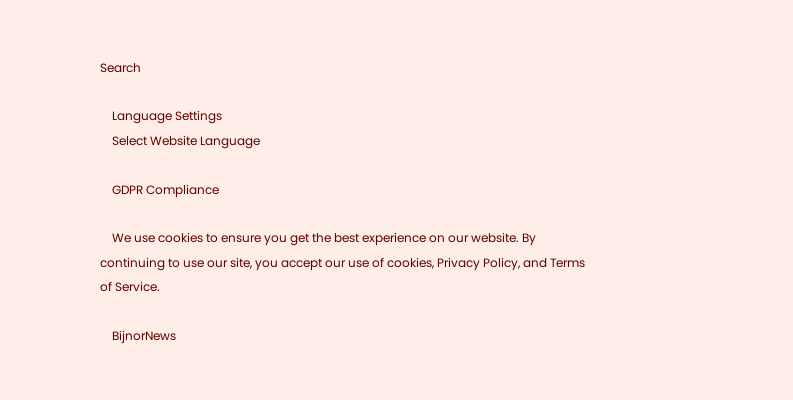Search

    Language Settings
    Select Website Language

    GDPR Compliance

    We use cookies to ensure you get the best experience on our website. By continuing to use our site, you accept our use of cookies, Privacy Policy, and Terms of Service.

    BijnorNews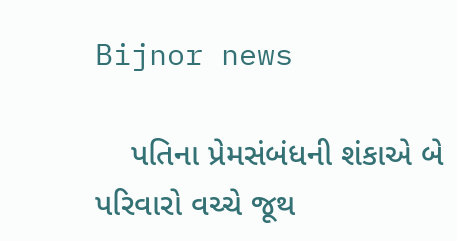Bijnor news

    પતિના પ્રેમસંબંધની શંકાએ બે પરિવારો વચ્ચે જૂથ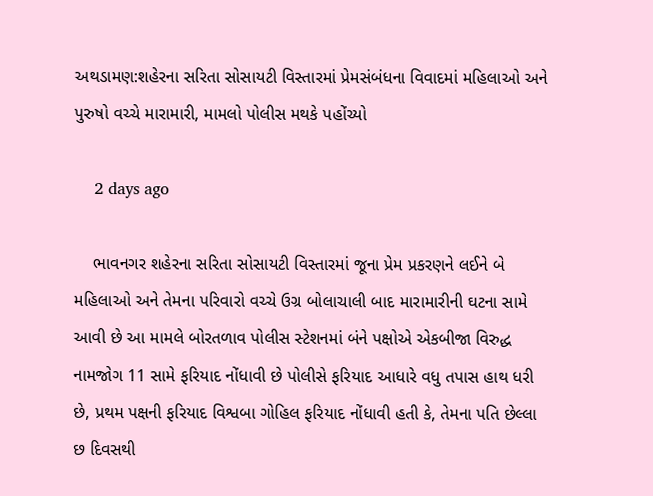અથડામણ:શહેરના સરિતા સોસાયટી વિસ્તારમાં પ્રેમસંબંધના વિવાદમાં મહિલાઓ અને પુરુષો વચ્ચે મારામારી, મામલો પોલીસ મથકે પહોંચ્યો

    2 days ago

    ભાવનગર શહેરના સરિતા સોસાયટી વિસ્તારમાં જૂના પ્રેમ પ્રકરણને લઈને બે મહિલાઓ અને તેમના પરિવારો વચ્ચે ઉગ્ર બોલાચાલી બાદ મારામારીની ઘટના સામે આવી છે આ મામલે બોરતળાવ પોલીસ સ્ટેશનમાં બંને પક્ષોએ એકબીજા વિરુદ્ધ નામજોગ 11 સામે ફરિયાદ નોંધાવી છે પોલીસે ફરિયાદ આધારે વધુ તપાસ હાથ ધરી છે, પ્રથમ પક્ષની ફરિયાદ વિશ્વબા ગોહિલ ફરિયાદ નોંધાવી હતી કે, તેમના પતિ છેલ્લા છ દિવસથી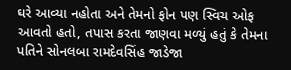ઘરે આવ્યા નહોતા અને તેમનો ફોન પણ સ્વિચ ઓફ આવતો હતો, તપાસ કરતા જાણવા મળ્યું હતું કે તેમના પતિને સોનલબા રામદેવસિંહ જાડેજા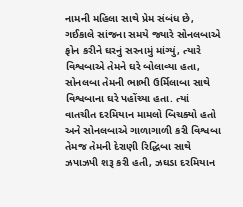નામની મહિલા સાથે પ્રેમ સંબંધ છે, ગઈકાલે સાંજના સમયે જ્યારે સોનલબાએ ફોન કરીને ઘરનું સરનામું માંગ્યું, ત્યારે વિશ્વબાએ તેમને ઘરે બોલાવ્યા હતા, સોનલબા તેમની ભાભી ઉર્મિલાબા સાથે વિશ્વબાના ઘરે પહોંચ્યા હતા. ત્યાં વાતચીત દરમિયાન મામલો બિચક્યો હતો અને સોનલબાએ ગાળાગાળી કરી વિશ્વબા તેમજ તેમની દેરાણી રિદ્ધિબા સાથે ઝપાઝપી શરૂ કરી હતી, ઝઘડા દરમિયાન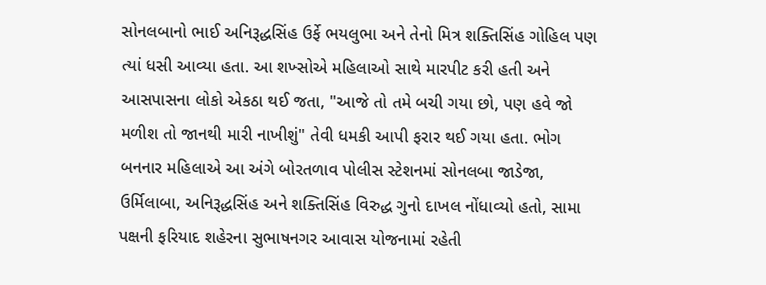સોનલબાનો ભાઈ અનિરૂદ્ધસિંહ ઉર્ફે ભયલુભા અને તેનો મિત્ર શક્તિસિંહ ગોહિલ પણ ત્યાં ધસી આવ્યા હતા. આ શખ્સોએ મહિલાઓ સાથે મારપીટ કરી હતી અને આસપાસના લોકો એકઠા થઈ જતા, "આજે તો તમે બચી ગયા છો, પણ હવે જો મળીશ તો જાનથી મારી નાખીશું" તેવી ધમકી આપી ફરાર થઈ ગયા હતા. ભોગ બનનાર મહિલાએ આ અંગે બોરતળાવ પોલીસ સ્ટેશનમાં સોનલબા જાડેજા, ઉર્મિલાબા, અનિરૂદ્ધસિંહ અને શક્તિસિંહ વિરુદ્ધ ગુનો દાખલ નોંધાવ્યો હતો, સામા પક્ષની ફરિયાદ શહેરના સુભાષનગર આવાસ યોજનામાં રહેતી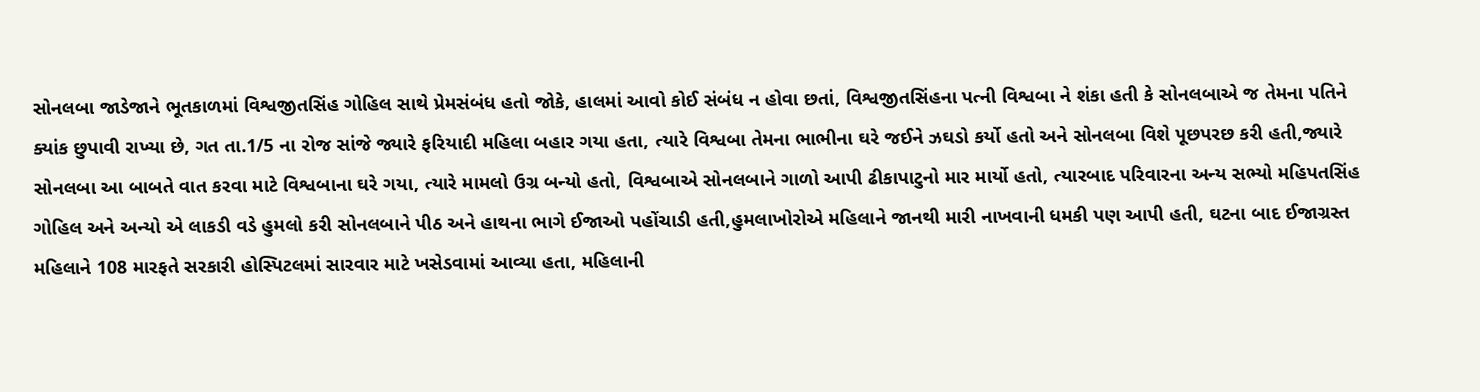સોનલબા જાડેજાને ભૂતકાળમાં વિશ્વજીતસિંહ ગોહિલ સાથે પ્રેમસંબંધ હતો જોકે, હાલમાં આવો કોઈ સંબંધ ન હોવા છતાં, વિશ્વજીતસિંહના પત્ની વિશ્વબા ને શંકા હતી કે સોનલબાએ જ તેમના પતિને ક્યાંક છુપાવી રાખ્યા છે, ગત તા.1/5 ના રોજ સાંજે જ્યારે ફરિયાદી મહિલા બહાર ગયા હતા, ત્યારે વિશ્વબા તેમના ભાભીના ઘરે જઈને ઝઘડો કર્યો હતો અને સોનલબા વિશે પૂછપરછ કરી હતી,જ્યારે સોનલબા આ બાબતે વાત કરવા માટે વિશ્વબાના ઘરે ગયા, ત્યારે મામલો ઉગ્ર બન્યો હતો, વિશ્વબાએ સોનલબાને ગાળો આપી ઢીકાપાટુનો માર માર્યો હતો, ત્યારબાદ પરિવારના અન્ય સભ્યો મહિપતસિંહ ગોહિલ અને અન્યો એ લાકડી વડે હુમલો કરી સોનલબાને પીઠ અને હાથના ભાગે ઈજાઓ પહોંચાડી હતી,હુમલાખોરોએ મહિલાને જાનથી મારી નાખવાની ધમકી પણ આપી હતી, ઘટના બાદ ઈજાગ્રસ્ત મહિલાને 108 મારફતે સરકારી હોસ્પિટલમાં સારવાર માટે ખસેડવામાં આવ્યા હતા, મહિલાની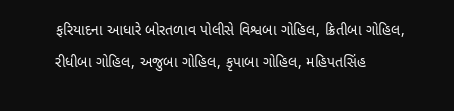ફરિયાદના આધારે બોરતળાવ પોલીસે વિશ્વબા ગોહિલ, ક્રિતીબા ગોહિલ, રીધીબા ગોહિલ, અજુબા ગોહિલ, કૃપાબા ગોહિલ, મહિપતસિંહ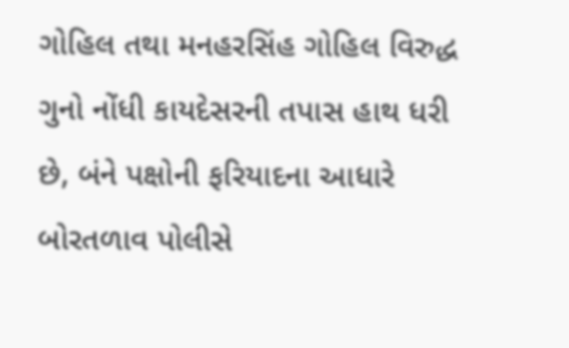ગોહિલ તથા મનહરસિંહ ગોહિલ વિરુદ્ધ ગુનો નોંધી કાયદેસરની તપાસ હાથ ધરી છે, બંને પક્ષોની ફરિયાદના આધારે બોરતળાવ પોલીસે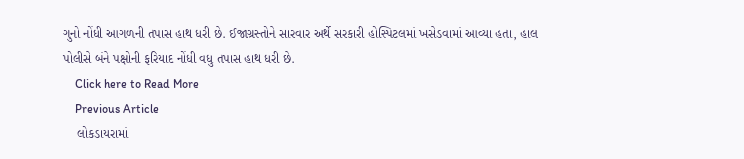ગુનો નોંધી આગળની તપાસ હાથ ધરી છે. ઈજાગ્રસ્તોને સારવાર અર્થે સરકારી હોસ્પિટલમાં ખસેડવામાં આવ્યા હતા, હાલ પોલીસે બંને પક્ષોની ફરિયાદ નોંધી વધુ તપાસ હાથ ધરી છે.
    Click here to Read More
    Previous Article
    લોકડાયરામાં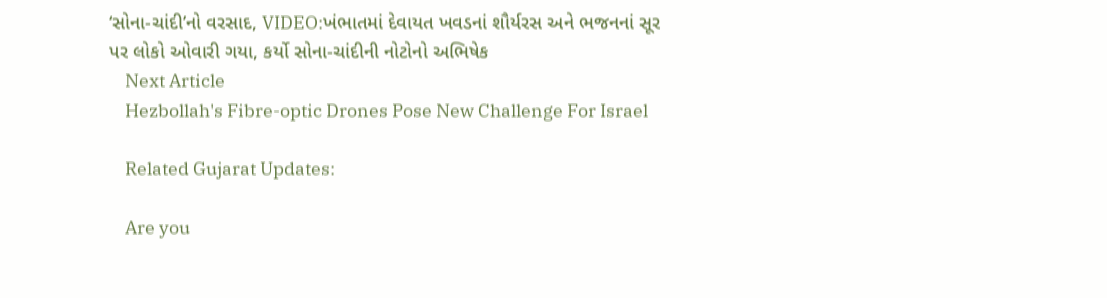‘સોના-ચાંદી’નો વરસાદ, VIDEO:ખંભાતમાં દેવાયત ખવડનાં શૌર્યરસ અને ભજનનાં સૂર પર લોકો ઓવારી ગયા, કર્યો સોના-ચાંદીની નોટોનો અભિષેક
    Next Article
    Hezbollah's Fibre-optic Drones Pose New Challenge For Israel

    Related Gujarat Updates:

    Are you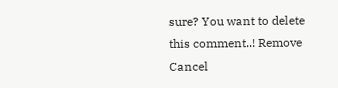sure? You want to delete this comment..! Remove Cancel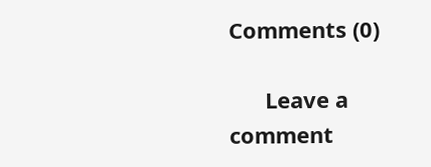Comments (0)

      Leave a comment